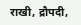राखी, द्रौपदी,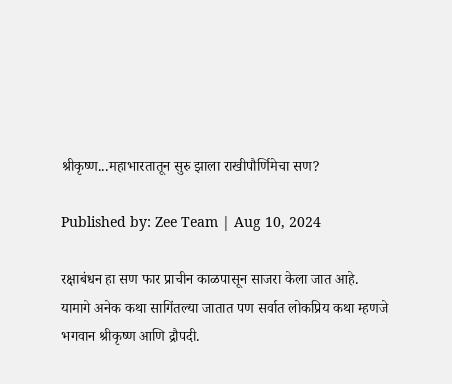श्रीकृष्ण...महाभारतातून सुरु झाला राखीपौर्णिमेचा सण?

Published by: Zee Team | Aug 10, 2024

रक्षाबंधन हा सण फार प्राचीन काळपासून साजरा केला जात आहे. यामागे अनेक कथा सागिंतल्या जातात पण सर्वात लोकप्रिय कथा म्हणजे भगवान श्रीकृष्ण आणि द्रौपदी.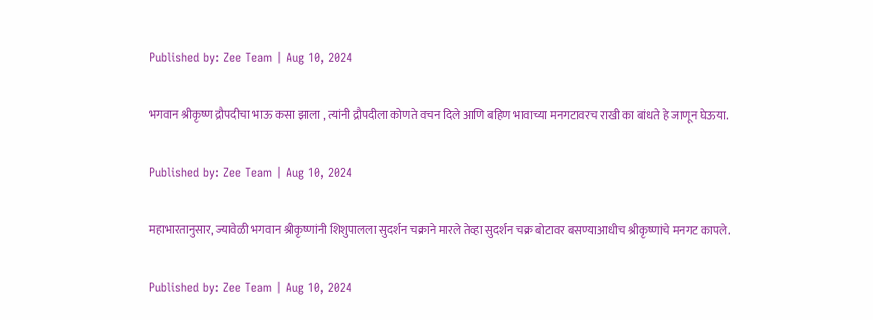Published by: Zee Team | Aug 10, 2024

भगवान श्रीकृष्ण द्रौपदीचा भाऊ कसा झाला , त्यांनी द्रौपदीला कोणते वचन दिले आणि बहिण भावाच्या मनगटावरच राखी का बांधते हे जाणून घेऊया.

Published by: Zee Team | Aug 10, 2024

महाभारतानुसार, ज्यावेळी भगवान श्रीकृष्णांनी शिशुपालला सुदर्शन चक्राने मारले तेव्हा सुदर्शन चक्र बोटावर बसण्याआधीच श्रीकृष्णांचे मनगट कापले.

Published by: Zee Team | Aug 10, 2024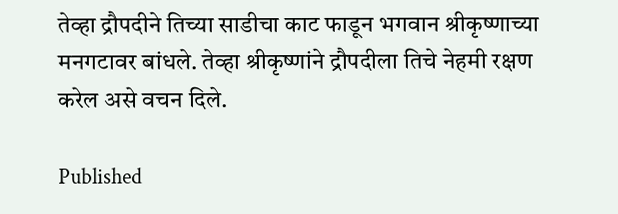तेव्हा द्रौपदीने तिच्या साडीचा काट फाडून भगवान श्रीकृष्णाच्या मनगटावर बांधले. तेव्हा श्रीकृष्णांने द्रौपदीला तिचे नेहमी रक्षण करेल असे वचन दिले.

Published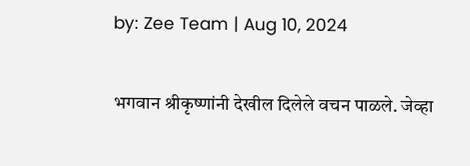by: Zee Team | Aug 10, 2024

भगवान श्रीकृष्णांनी देखील दिलेले वचन पाळले. जेव्हा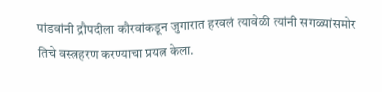पांडवांनी द्रौपदीला कौरवांकडून जुगारात हरवलं त्यावेळी त्यांनी सगळ्यांसमोर तिचे वस्त्रहरण करण्याचा प्रयत्न केला.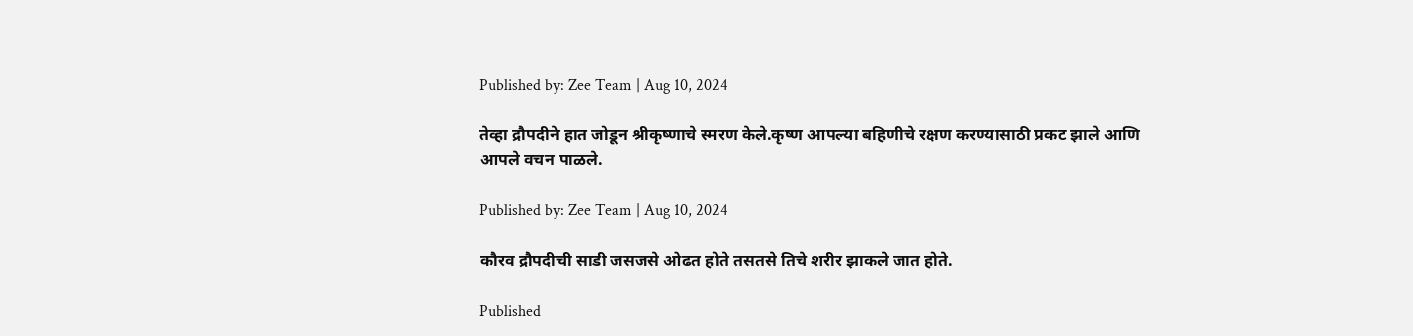Published by: Zee Team | Aug 10, 2024

तेव्हा द्रौपदीने हात जोडून श्रीकृष्णाचे स्मरण केले.कृष्ण आपल्या बहिणीचे रक्षण करण्यासाठी प्रकट झाले आणि आपले वचन पाळले.

Published by: Zee Team | Aug 10, 2024

कौरव द्रौपदीची साडी जसजसे ओढत होते तसतसे तिचे शरीर झाकले जात होते.

Published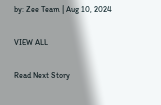by: Zee Team | Aug 10, 2024

VIEW ALL

Read Next Story